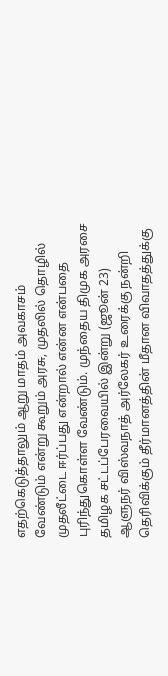எதற்கெடுத்தாலும் ஆறு மாதம் அவகாசம் வேண்டும் என்று கூறும் அரசு, முதலில் தொழில் முதலீட்டை ஈர்ப்பது என்றால் என்ன என்பதை புரிந்துகொள்ள வேண்டும். முந்தைய திமுக அரசை
தமிழக சட்டப்பேரவையில் இன்று (ஜூன் 23) ஆளுநர் விஸ்வநாத் அர்லேகர் உரைக்கு நன்றி தெரிவிக்கும் தீர்மானத்தின் மீதான விவாதத்துக்கு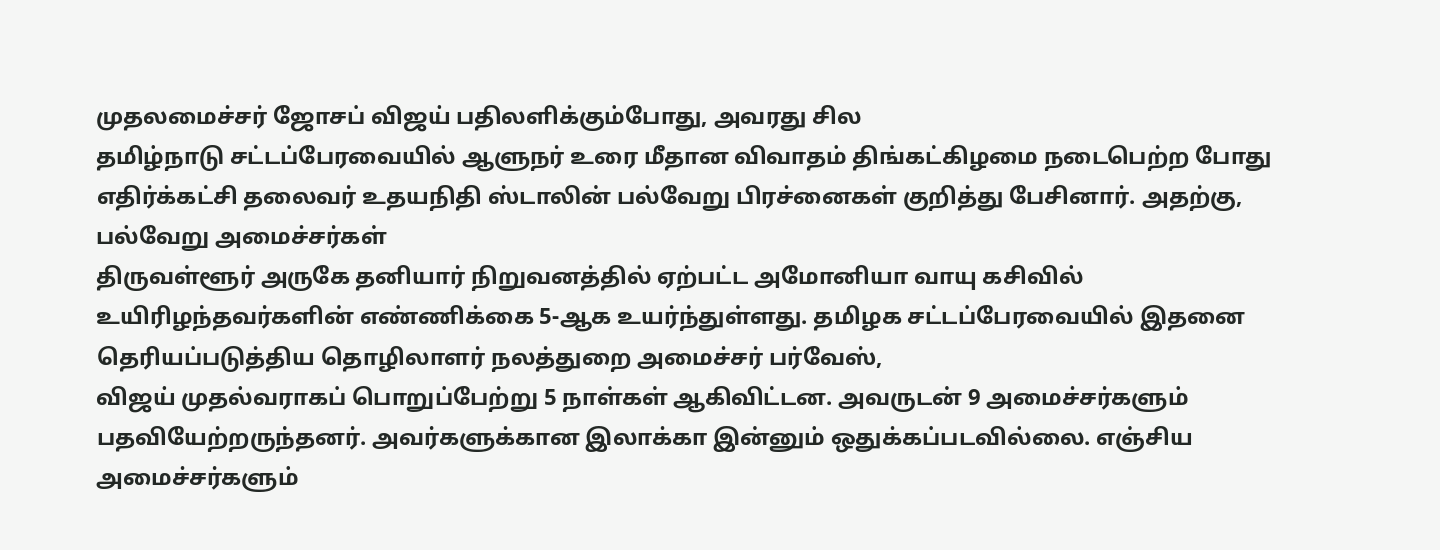முதலமைச்சர் ஜோசப் விஜய் பதிலளிக்கும்போது, அவரது சில
தமிழ்நாடு சட்டப்பேரவையில் ஆளுநர் உரை மீதான விவாதம் திங்கட்கிழமை நடைபெற்ற போது எதிர்க்கட்சி தலைவர் உதயநிதி ஸ்டாலின் பல்வேறு பிரச்னைகள் குறித்து பேசினார். அதற்கு, பல்வேறு அமைச்சர்கள்
திருவள்ளூர் அருகே தனியார் நிறுவனத்தில் ஏற்பட்ட அமோனியா வாயு கசிவில் உயிரிழந்தவர்களின் எண்ணிக்கை 5-ஆக உயர்ந்துள்ளது. தமிழக சட்டப்பேரவையில் இதனை தெரியப்படுத்திய தொழிலாளர் நலத்துறை அமைச்சர் பர்வேஸ்,
விஜய் முதல்வராகப் பொறுப்பேற்று 5 நாள்கள் ஆகிவிட்டன. அவருடன் 9 அமைச்சர்களும் பதவியேற்றருந்தனர். அவர்களுக்கான இலாக்கா இன்னும் ஒதுக்கப்படவில்லை. எஞ்சிய அமைச்சர்களும்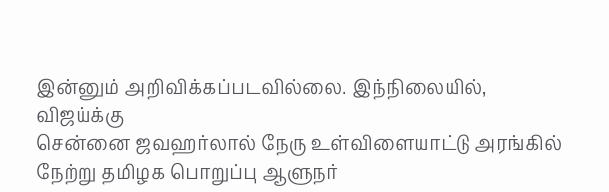இன்னும் அறிவிக்கப்படவில்லை. இந்நிலையில், விஜய்க்கு
சென்னை ஜவஹர்லால் நேரு உள்விளையாட்டு அரங்கில் நேற்று தமிழக பொறுப்பு ஆளுநர்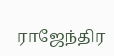ராஜேந்திர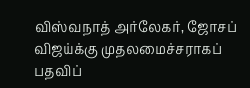விஸ்வநாத் அர்லேகர், ஜோசப் விஜய்க்கு முதலமைச்சராகப் பதவிப்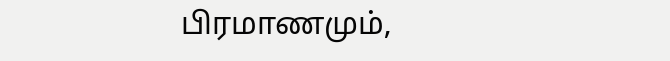பிரமாணமும்,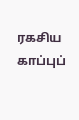ரகசிய காப்புப்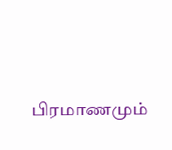பிரமாணமும்